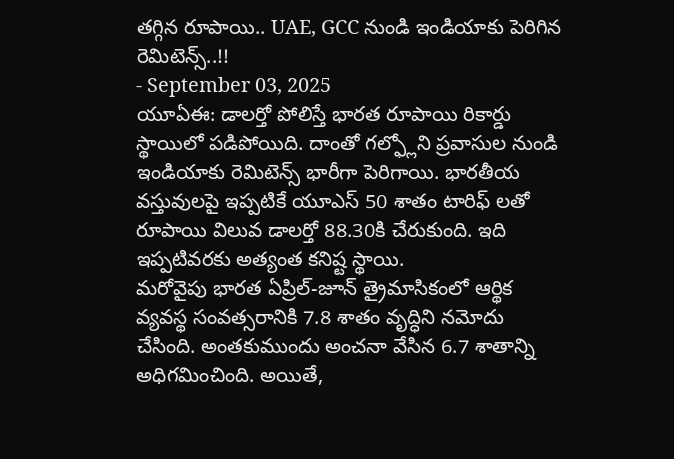తగ్గిన రూపాయి.. UAE, GCC నుండి ఇండియాకు పెరిగిన రెమిటెన్స్..!!
- September 03, 2025
యూఏఈ: డాలర్తో పోలిస్తే భారత రూపాయి రికార్డు స్థాయిలో పడిపోయిది. దాంతో గల్ఫ్లోని ప్రవాసుల నుండి ఇండియాకు రెమిటెన్స్ భారీగా పెరిగాయి. భారతీయ వస్తువులపై ఇప్పటికే యూఎస్ 50 శాతం టారిఫ్ లతో రూపాయి విలువ డాలర్తో 88.30కి చేరుకుంది. ఇది ఇప్పటివరకు అత్యంత కనిష్ట స్థాయి.
మరోవైపు భారత ఏప్రిల్-జూన్ త్రైమాసికంలో ఆర్థిక వ్యవస్థ సంవత్సరానికి 7.8 శాతం వృద్ధిని నమోదు చేసింది. అంతకుముందు అంచనా వేసిన 6.7 శాతాన్ని అధిగమించింది. అయితే,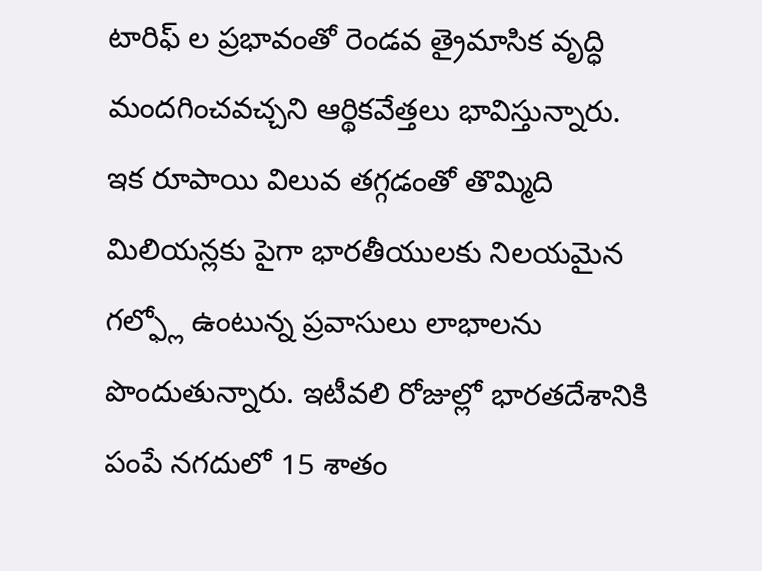టారిఫ్ ల ప్రభావంతో రెండవ త్రైమాసిక వృద్ధి మందగించవచ్చని ఆర్థికవేత్తలు భావిస్తున్నారు.
ఇక రూపాయి విలువ తగ్గడంతో తొమ్మిది మిలియన్లకు పైగా భారతీయులకు నిలయమైన గల్ఫ్లో ఉంటున్న ప్రవాసులు లాభాలను పొందుతున్నారు. ఇటీవలి రోజుల్లో భారతదేశానికి పంపే నగదులో 15 శాతం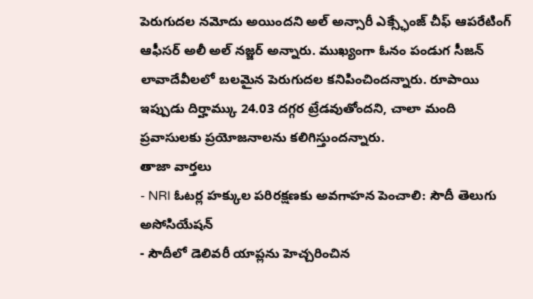పెరుగుదల నమోదు అయిందని అల్ అన్సారీ ఎక్స్ఛేంజ్ చీఫ్ ఆపరేటింగ్ ఆఫీసర్ అలీ అల్ నజ్జర్ అన్నారు. ముఖ్యంగా ఓనం పండుగ సీజన్ లావాదేవీలలో బలమైన పెరుగుదల కనిపించిందన్నారు. రూపాయి ఇప్పుడు దిర్హామ్కు 24.03 దగ్గర ట్రేడవుతోందని, చాలా మంది ప్రవాసులకు ప్రయోజనాలను కలిగిస్తుందన్నారు.
తాజా వార్తలు
- NRI ఓటర్ల హక్కుల పరిరక్షణకు అవగాహన పెంచాలి: సౌదీ తెలుగు అసోసియేషన్
- సౌదీలో డెలివరీ యాప్లను హెచ్చరించిన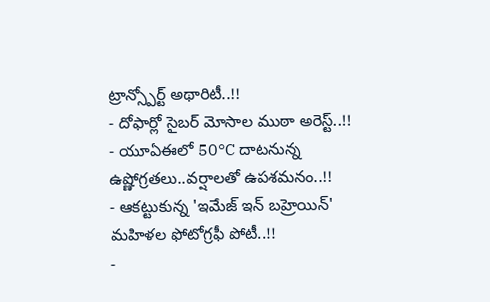ట్రాన్స్పోర్ట్ అథారిటీ..!!
- దోఫార్లో సైబర్ మోసాల ముఠా అరెస్ట్..!!
- యూఏఈలో 50°C దాటనున్న ఉష్ణోగ్రతలు..వర్షాలతో ఉపశమనం..!!
- ఆకట్టుకున్న 'ఇమేజ్ ఇన్ బహ్రెయిన్' మహిళల ఫోటోగ్రఫీ పోటీ..!!
-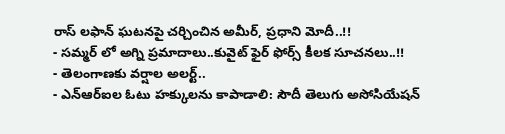రాస్ లఫాన్ ఘటనపై చర్చించిన అమీర్, ప్రధాని మోదీ..!!
- సమ్మర్ లో అగ్ని ప్రమాదాలు..కువైట్ ఫైర్ ఫోర్స్ కీలక సూచనలు..!!
- తెలంగాణకు వర్షాల అలర్ట్..
- ఎన్ఆర్ఐల ఓటు హక్కులను కాపాడాలి: సౌదీ తెలుగు అసోసియేషన్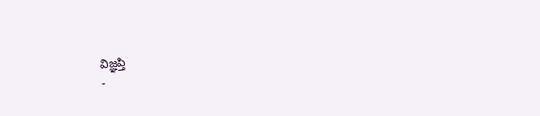విజ్ఞప్తి
-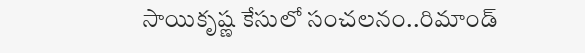సాయికృష్ణ కేసులో సంచలనం..రిమాండ్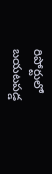రిపోర్టులో బయటపడ్డ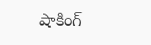షాకింగ్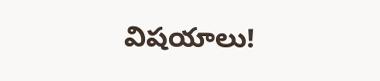విషయాలు!